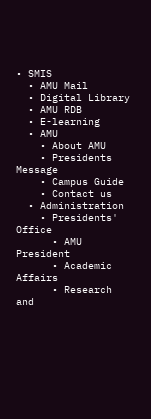• SMIS
  • AMU Mail
  • Digital Library
  • AMU RDB
  • E-learning
  • AMU
    • About AMU
    • Presidents Message
    • Campus Guide
    • Contact us
  • Administration
    • Presidents' Office
      • AMU President
      • Academic Affairs
      • Research and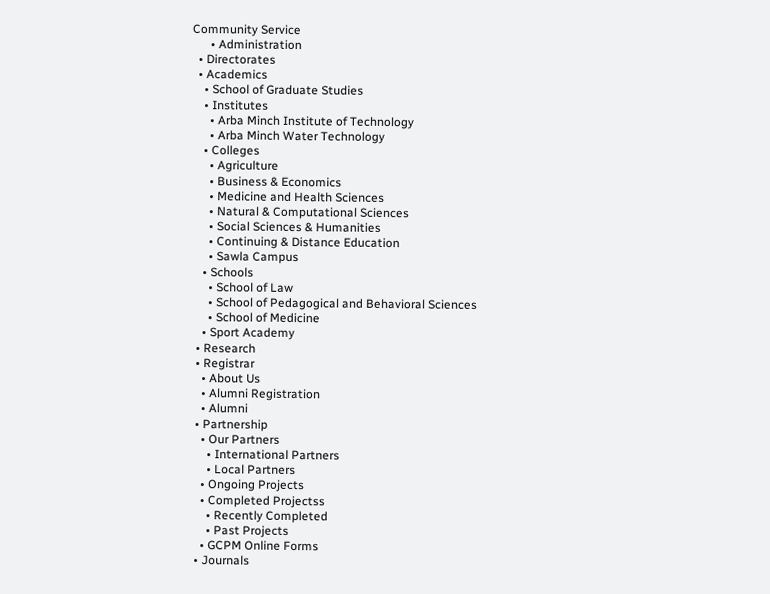Community Service
      • Administration
  • Directorates
  • Academics
    • School of Graduate Studies
    • Institutes
      • Arba Minch Institute of Technology
      • Arba Minch Water Technology
    • Colleges
      • Agriculture
      • Business & Economics
      • Medicine and Health Sciences
      • Natural & Computational Sciences
      • Social Sciences & Humanities
      • Continuing & Distance Education
      • Sawla Campus
    • Schools
      • School of Law
      • School of Pedagogical and Behavioral Sciences
      • School of Medicine
    • Sport Academy
  • Research
  • Registrar
    • About Us
    • Alumni Registration
    • Alumni
  • Partnership
    • Our Partners
      • International Partners
      • Local Partners
    • Ongoing Projects
    • Completed Projectss
      • Recently Completed
      • Past Projects
    • GCPM Online Forms
  • Journals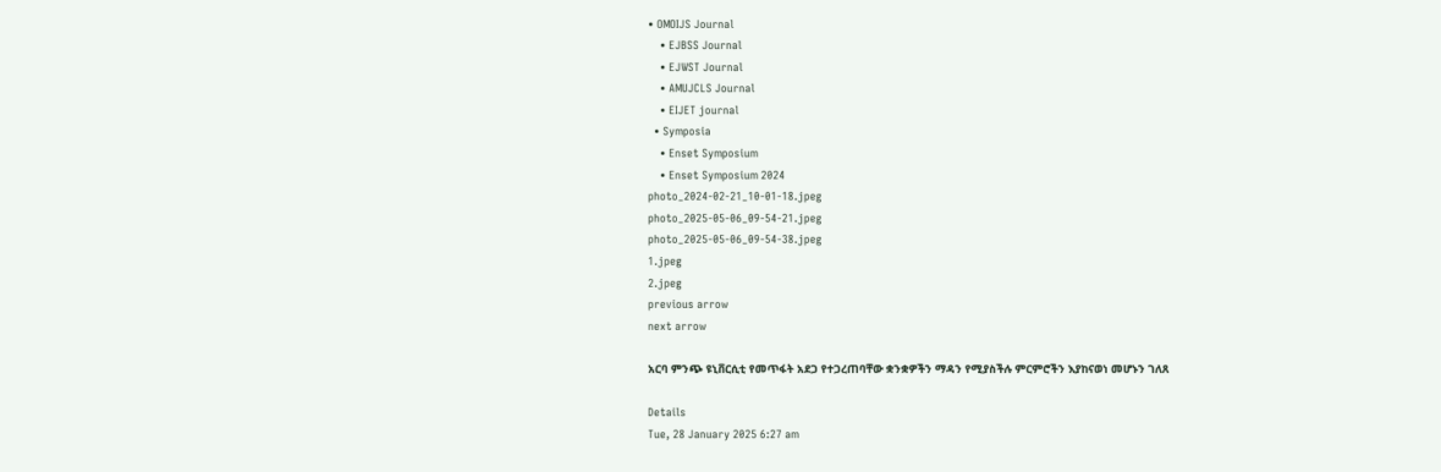• OMOIJS Journal
    • EJBSS Journal
    • EJWST Journal
    • AMUJCLS Journal
    • EIJET journal
  • Symposia
    • Enset Symposium
    • Enset Symposium 2024
photo_2024-02-21_10-01-18.jpeg
photo_2025-05-06_09-54-21.jpeg
photo_2025-05-06_09-54-38.jpeg
1.jpeg
2.jpeg
previous arrow
next arrow

አርባ ምንጭ ዩኒቨርሲቲ የመጥፋት አደጋ የተጋረጠባቸው ቋንቋዎችን ማዳን የሚያስችሉ ምርምሮችን እያከናወነ መሆኑን ገለጸ

Details
Tue, 28 January 2025 6:27 am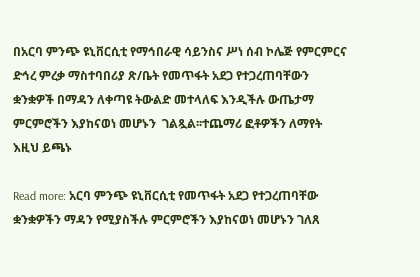በአርባ ምንጭ ዩኒቨርሲቲ የማኅበራዊ ሳይንስና ሥነ ሰብ ኮሌጅ የምርምርና ድኅረ ምረቃ ማስተባበሪያ ጽ/ቤት የመጥፋት አደጋ የተጋረጠባቸውን ቋንቋዎች በማዳን ለቀጣዩ ትውልድ መተላለፍ እንዲችሉ ውጤታማ ምርምሮችን እያከናወነ መሆኑን  ገልጿል፡፡ተጨማሪ ፎቶዎችን ለማየት እዚህ ይጫኑ

Read more: አርባ ምንጭ ዩኒቨርሲቲ የመጥፋት አደጋ የተጋረጠባቸው ቋንቋዎችን ማዳን የሚያስችሉ ምርምሮችን እያከናወነ መሆኑን ገለጸ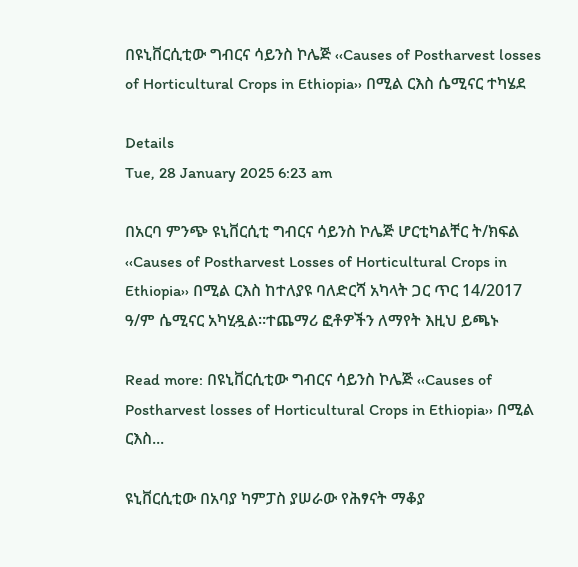በዩኒቨርሲቲው ግብርና ሳይንስ ኮሌጅ ‹‹Causes of Postharvest losses of Horticultural Crops in Ethiopia›› በሚል ርእስ ሴሚናር ተካሄደ

Details
Tue, 28 January 2025 6:23 am

በአርባ ምንጭ ዩኒቨርሲቲ ግብርና ሳይንስ ኮሌጅ ሆርቲካልቸር ት/ክፍል ‹‹Causes of Postharvest Losses of Horticultural Crops in Ethiopia›› በሚል ርእስ ከተለያዩ ባለድርሻ አካላት ጋር ጥር 14/2017 ዓ/ም ሴሚናር አካሂዷል፡፡ተጨማሪ ፎቶዎችን ለማየት እዚህ ይጫኑ

Read more: በዩኒቨርሲቲው ግብርና ሳይንስ ኮሌጅ ‹‹Causes of Postharvest losses of Horticultural Crops in Ethiopia›› በሚል ርእስ...

ዩኒቨርሲቲው በአባያ ካምፓስ ያሠራው የሕፃናት ማቆያ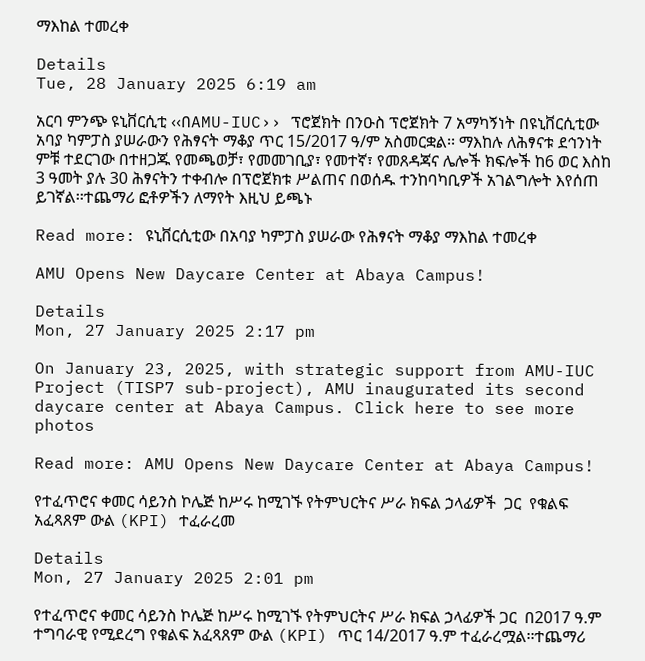ማእከል ተመረቀ

Details
Tue, 28 January 2025 6:19 am

አርባ ምንጭ ዩኒቨርሲቲ ‹‹በAMU-IUC›› ፕሮጀክት በንዑስ ፕሮጀክት 7 አማካኝነት በዩኒቨርሲቲው አባያ ካምፓስ ያሠራውን የሕፃናት ማቆያ ጥር 15/2017 ዓ/ም አስመርቋል፡፡ ማእከሉ ለሕፃናቱ ደኅንነት ምቹ ተደርገው በተዘጋጁ የመጫወቻ፣ የመመገቢያ፣ የመተኛ፣ የመጸዳጃና ሌሎች ክፍሎች ከ6 ወር እስከ 3 ዓመት ያሉ 30 ሕፃናትን ተቀብሎ በፕሮጀክቱ ሥልጠና በወሰዱ ተንከባካቢዎች አገልግሎት እየሰጠ ይገኛል፡፡ተጨማሪ ፎቶዎችን ለማየት እዚህ ይጫኑ

Read more: ዩኒቨርሲቲው በአባያ ካምፓስ ያሠራው የሕፃናት ማቆያ ማእከል ተመረቀ

AMU Opens New Daycare Center at Abaya Campus!

Details
Mon, 27 January 2025 2:17 pm

On January 23, 2025, with strategic support from AMU-IUC Project (TISP7 sub-project), AMU inaugurated its second daycare center at Abaya Campus. Click here to see more photos

Read more: AMU Opens New Daycare Center at Abaya Campus!

የተፈጥሮና ቀመር ሳይንስ ኮሌጅ ከሥሩ ከሚገኙ የትምህርትና ሥራ ክፍል ኃላፊዎች  ጋር  የቁልፍ አፈጻጸም ውል (KPI) ተፈራረመ

Details
Mon, 27 January 2025 2:01 pm

የተፈጥሮና ቀመር ሳይንስ ኮሌጅ ከሥሩ ከሚገኙ የትምህርትና ሥራ ክፍል ኃላፊዎች ጋር  በ2017 ዓ.ም ተግባራዊ የሚደረግ የቁልፍ አፈጻጸም ውል (KPI) ጥር 14/2017 ዓ.ም ተፈራረሟል፡፡ተጨማሪ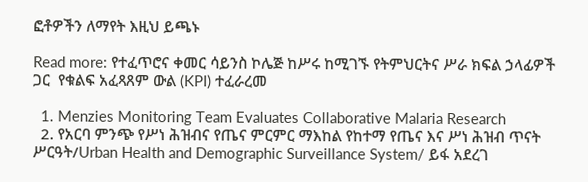ፎቶዎችን ለማየት እዚህ ይጫኑ

Read more: የተፈጥሮና ቀመር ሳይንስ ኮሌጅ ከሥሩ ከሚገኙ የትምህርትና ሥራ ክፍል ኃላፊዎች  ጋር  የቁልፍ አፈጻጸም ውል (KPI) ተፈራረመ

  1. Menzies Monitoring Team Evaluates Collaborative Malaria Research
  2. የአርባ ምንጭ የሥነ ሕዝብና የጤና ምርምር ማእከል የከተማ የጤና እና ሥነ ሕዝብ ጥናት ሥርዓት/Urban Health and Demographic Surveillance System/ ይፋ አደረገ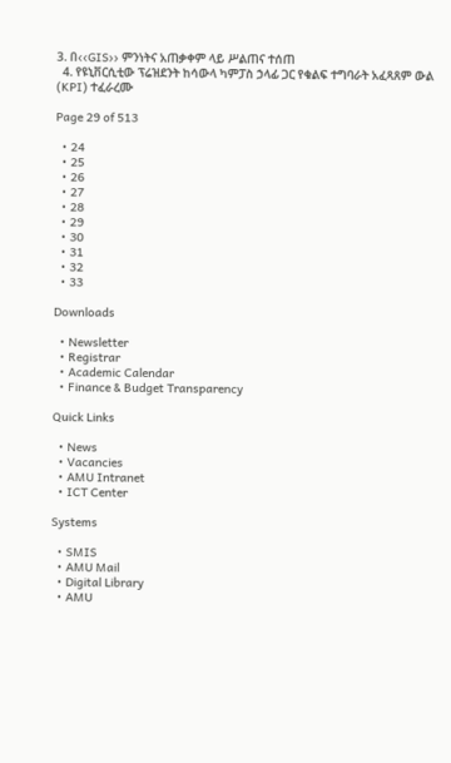3. በ‹‹GIS›› ምንነትና አጠቃቀም ላይ ሥልጠና ተሰጠ
  4. የዩኒቨርሲቲው ፕሬዝደንት ከሳውላ ካምፓስ ኃላፊ ጋር የቁልፍ ተግባራት አፈጻጸም ውል (KPI) ተፈራረሙ

Page 29 of 513

  • 24
  • 25
  • 26
  • 27
  • 28
  • 29
  • 30
  • 31
  • 32
  • 33

Downloads

  • Newsletter
  • Registrar
  • Academic Calendar
  • Finance & Budget Transparency

Quick Links

  • News
  • Vacancies
  • AMU Intranet
  • ICT Center

Systems

  • SMIS
  • AMU Mail
  • Digital Library
  • AMU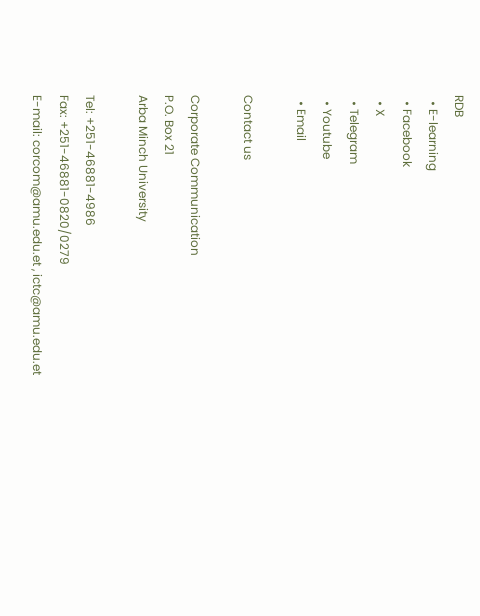RDB
  • E-learning
  • Facebook
  • X
  • Telegram
  • Youtube
  • Email

Contact us

Corporate Communication
P.O. Box 21
Arba Minch University

Tel: +251-46881-4986
Fax: +251-46881-0820/0279
E-mail: corcom@amu.edu.et , ictc@amu.edu.et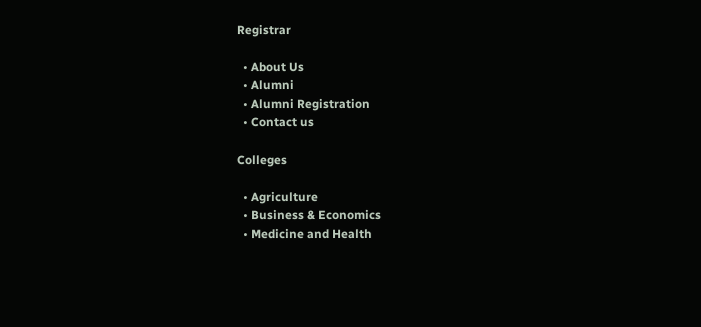Registrar

  • About Us
  • Alumni
  • Alumni Registration
  • Contact us

Colleges

  • Agriculture
  • Business & Economics
  • Medicine and Health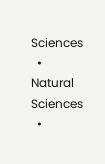Sciences
  • Natural Sciences
  •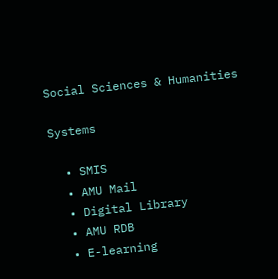Social Sciences & Humanities

Systems

  • SMIS
  • AMU Mail
  • Digital Library
  • AMU RDB
  • E-learning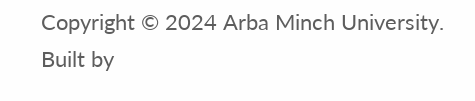Copyright © 2024 Arba Minch University. Built by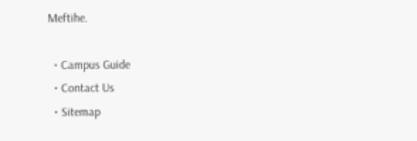Meftihe.

  • Campus Guide
  • Contact Us
  • Sitemap